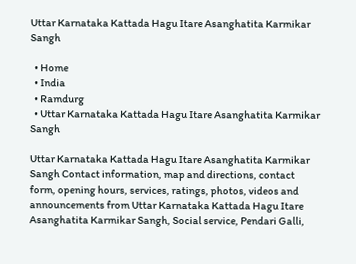Uttar Karnataka Kattada Hagu Itare Asanghatita Karmikar Sangh

  • Home
  • India
  • Ramdurg
  • Uttar Karnataka Kattada Hagu Itare Asanghatita Karmikar Sangh

Uttar Karnataka Kattada Hagu Itare Asanghatita Karmikar Sangh Contact information, map and directions, contact form, opening hours, services, ratings, photos, videos and announcements from Uttar Karnataka Kattada Hagu Itare Asanghatita Karmikar Sangh, Social service, Pendari Galli,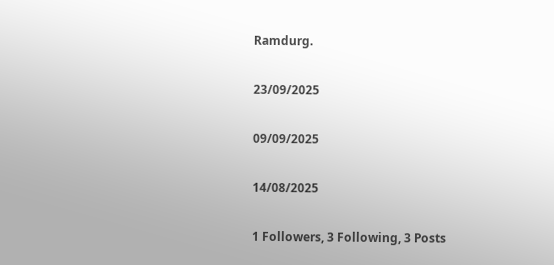Ramdurg.

23/09/2025

09/09/2025

14/08/2025

1 Followers, 3 Following, 3 Posts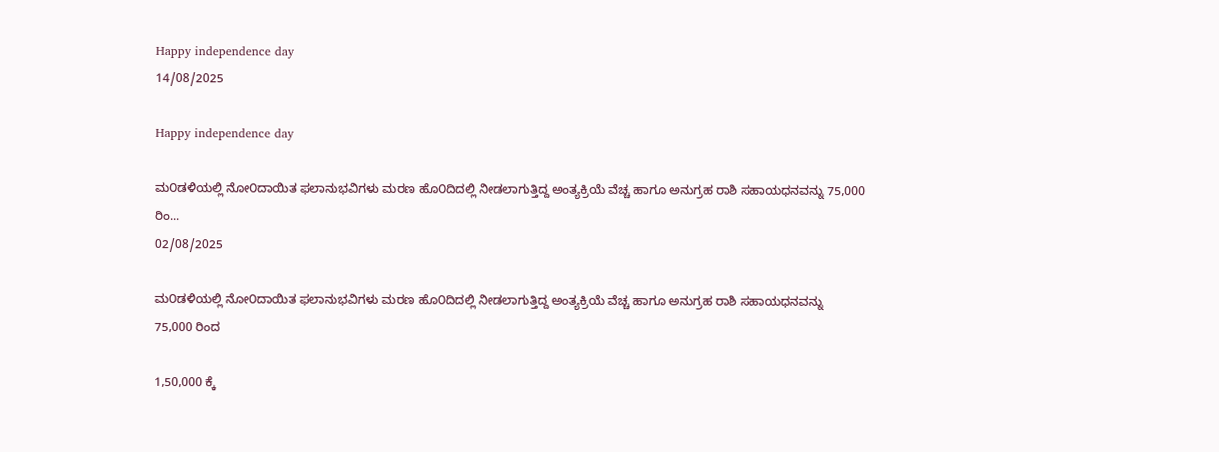Happy independence day
14/08/2025

Happy independence day

ಮ೦ಡಳಿಯಲ್ಲಿ ನೋ೦ದಾಯಿತ ಫಲಾನುಭವಿಗಳು ಮರಣ ಹೊ೦ದಿದಲ್ಲಿ ನೀಡಲಾಗುತ್ತಿದ್ದ ಅಂತ್ಯಕ್ರಿಯೆ ವೆಚ್ಚ ಹಾಗೂ ಅನುಗ್ರಹ ರಾಶಿ ಸಹಾಯಧನವನ್ನು 75,000 ರಿಂ...
02/08/2025

ಮ೦ಡಳಿಯಲ್ಲಿ ನೋ೦ದಾಯಿತ ಫಲಾನುಭವಿಗಳು ಮರಣ ಹೊ೦ದಿದಲ್ಲಿ ನೀಡಲಾಗುತ್ತಿದ್ದ ಅಂತ್ಯಕ್ರಿಯೆ ವೆಚ್ಚ ಹಾಗೂ ಅನುಗ್ರಹ ರಾಶಿ ಸಹಾಯಧನವನ್ನು
75,000 ರಿಂದ

1,50,000 ಕ್ಕೆ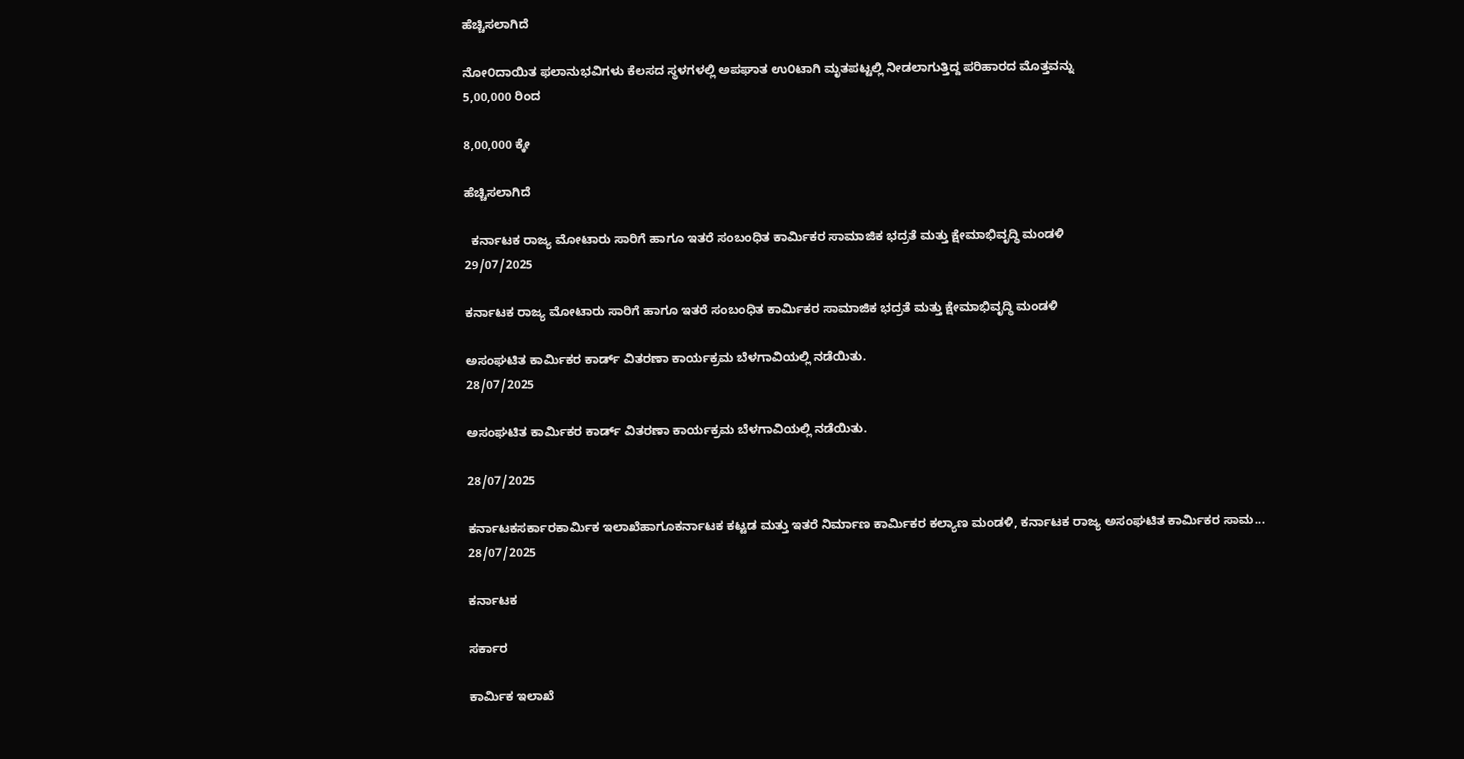ಹೆಚ್ಚಿಸಲಾಗಿದೆ

ನೋ೦ದಾಯಿತ ಫಲಾನುಭವಿಗಳು ಕೆಲಸದ ಸ್ಥಳಗಳಲ್ಲಿ ಅಪಘಾತ ಉ೦ಟಾಗಿ ಮೃತಪಟ್ಟಲ್ಲಿ ನೀಡಲಾಗುತ್ತಿದ್ದ ಪರಿಹಾರದ ಮೊತ್ತವನ್ನು
5,00,000 ರಿಂದ

8,00,000 ಕ್ಕೇ

ಹೆಚ್ಚಿಸಲಾಗಿದೆ

  ಕರ್ನಾಟಕ ರಾಜ್ಯ ಮೋಟಾರು ಸಾರಿಗೆ ಹಾಗೂ ಇತರೆ ಸಂಬಂಧಿತ ಕಾರ್ಮಿಕರ ಸಾಮಾಜಿಕ ಭದ್ರತೆ ಮತ್ತು ಕ್ಷೇಮಾಭಿವೃದ್ಧಿ ಮಂಡಳಿ
29/07/2025

ಕರ್ನಾಟಕ ರಾಜ್ಯ ಮೋಟಾರು ಸಾರಿಗೆ ಹಾಗೂ ಇತರೆ ಸಂಬಂಧಿತ ಕಾರ್ಮಿಕರ ಸಾಮಾಜಿಕ ಭದ್ರತೆ ಮತ್ತು ಕ್ಷೇಮಾಭಿವೃದ್ಧಿ ಮಂಡಳಿ

ಅಸಂಘಟಿತ ಕಾರ್ಮಿಕರ ಕಾರ್ಡ್ ವಿತರಣಾ ಕಾರ್ಯಕ್ರಮ ಬೆಳಗಾವಿಯಲ್ಲಿ ನಡೆಯಿತು.
28/07/2025

ಅಸಂಘಟಿತ ಕಾರ್ಮಿಕರ ಕಾರ್ಡ್ ವಿತರಣಾ ಕಾರ್ಯಕ್ರಮ ಬೆಳಗಾವಿಯಲ್ಲಿ ನಡೆಯಿತು.

28/07/2025

ಕರ್ನಾಟಕಸರ್ಕಾರಕಾರ್ಮಿಕ ಇಲಾಖೆಹಾಗೂಕರ್ನಾಟಕ ಕಟ್ಟಡ ಮತ್ತು ಇತರೆ ನಿರ್ಮಾಣ ಕಾರ್ಮಿಕರ ಕಲ್ಯಾಣ ಮಂಡಳಿ, ಕರ್ನಾಟಕ ರಾಜ್ಯ ಅಸಂಘಟಿತ ಕಾರ್ಮಿಕರ ಸಾಮ...
28/07/2025

ಕರ್ನಾಟಕ

ಸರ್ಕಾರ

ಕಾರ್ಮಿಕ ಇಲಾಖೆ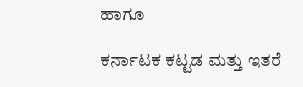ಹಾಗೂ

ಕರ್ನಾಟಕ ಕಟ್ಟಡ ಮತ್ತು ಇತರೆ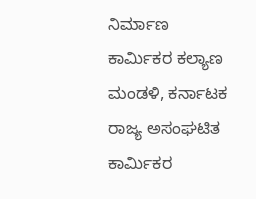ನಿರ್ಮಾಣ ಕಾರ್ಮಿಕರ ಕಲ್ಯಾಣ ಮಂಡಳಿ, ಕರ್ನಾಟಕ ರಾಜ್ಯ ಅಸಂಘಟಿತ ಕಾರ್ಮಿಕರ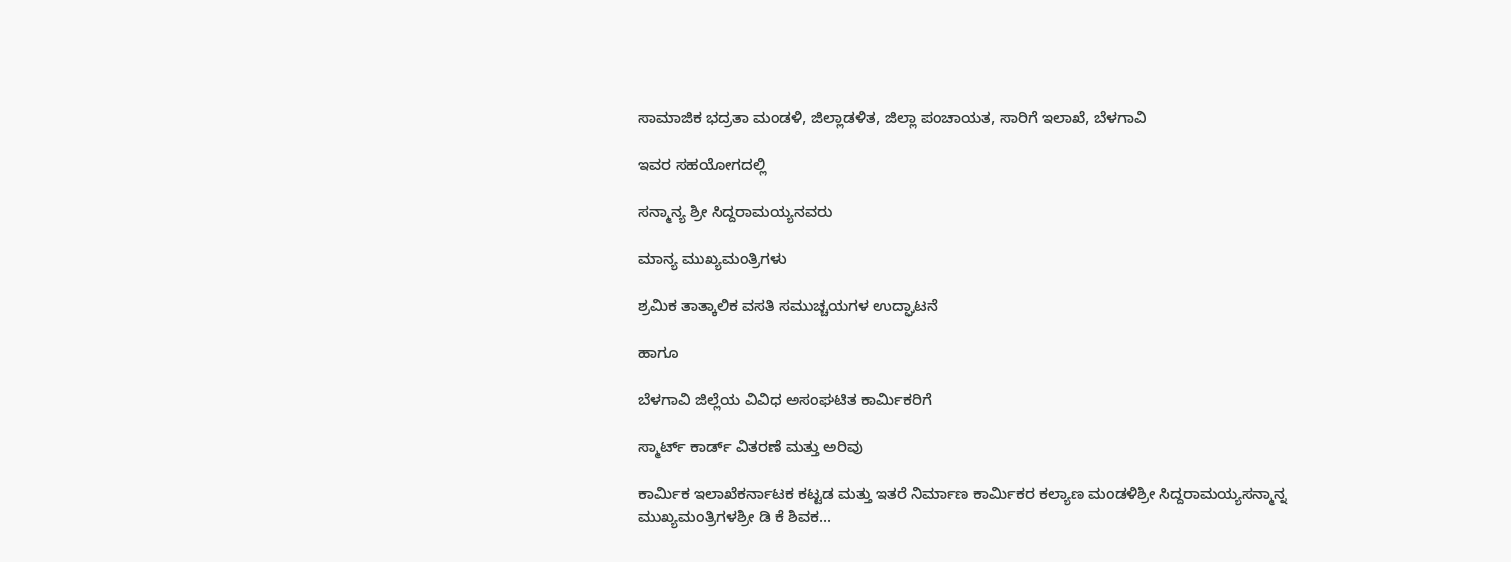ಸಾಮಾಜಿಕ ಭದ್ರತಾ ಮಂಡಳಿ, ಜಿಲ್ಲಾಡಳಿತ, ಜಿಲ್ಲಾ ಪಂಚಾಯತ, ಸಾರಿಗೆ ಇಲಾಖೆ, ಬೆಳಗಾವಿ

ಇವರ ಸಹಯೋಗದಲ್ಲಿ

ಸನ್ಮಾನ್ಯ ಶ್ರೀ ಸಿದ್ದರಾಮಯ್ಯನವರು

ಮಾನ್ಯ ಮುಖ್ಯಮಂತ್ರಿಗಳು

ಶ್ರಮಿಕ ತಾತ್ಕಾಲಿಕ ವಸತಿ ಸಮುಚ್ಚಯಗಳ ಉದ್ಘಾಟನೆ

ಹಾಗೂ

ಬೆಳಗಾವಿ ಜಿಲ್ಲೆಯ ವಿವಿಧ ಅಸಂಘಟಿತ ಕಾರ್ಮಿಕರಿಗೆ

ಸ್ಮಾರ್ಟ್ ಕಾರ್ಡ್ ವಿತರಣೆ ಮತ್ತು ಅರಿವು

ಕಾರ್ಮಿಕ ಇಲಾಖೆಕರ್ನಾಟಕ ಕಟ್ಟಡ ಮತ್ತು ಇತರೆ ನಿರ್ಮಾಣ ಕಾರ್ಮಿಕರ ಕಲ್ಯಾಣ ಮಂಡಳಿಶ್ರೀ ಸಿದ್ದರಾಮಯ್ಯಸನ್ಮಾನ್ನ ಮುಖ್ಯಮಂತ್ರಿಗಳಶ್ರೀ ಡಿ ಕೆ ಶಿವಕ...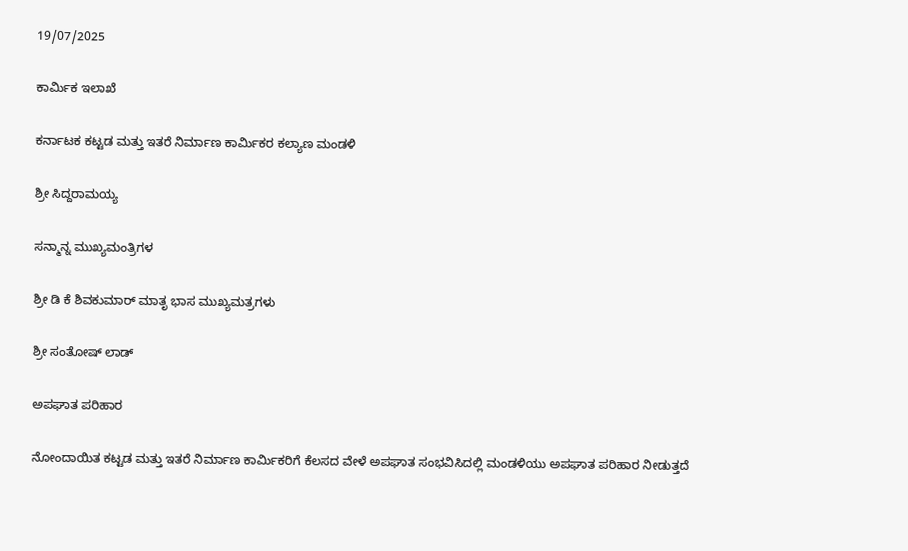19/07/2025

ಕಾರ್ಮಿಕ ಇಲಾಖೆ

ಕರ್ನಾಟಕ ಕಟ್ಟಡ ಮತ್ತು ಇತರೆ ನಿರ್ಮಾಣ ಕಾರ್ಮಿಕರ ಕಲ್ಯಾಣ ಮಂಡಳಿ

ಶ್ರೀ ಸಿದ್ದರಾಮಯ್ಯ

ಸನ್ಮಾನ್ನ ಮುಖ್ಯಮಂತ್ರಿಗಳ

ಶ್ರೀ ಡಿ ಕೆ ಶಿವಕುಮಾರ್ ಮಾತೃ ಭಾಸ ಮುಖ್ಯಮತ್ರಗಳು

ಶ್ರೀ ಸಂತೋಷ್ ಲಾಡ್

ಅಪಘಾತ ಪರಿಹಾರ

ನೋಂದಾಯಿತ ಕಟ್ಟಡ ಮತ್ತು ಇತರೆ ನಿರ್ಮಾಣ ಕಾರ್ಮಿಕರಿಗೆ ಕೆಲಸದ ವೇಳೆ ಅಪಘಾತ ಸಂಭವಿಸಿದಲ್ಲಿ ಮಂಡಳಿಯು ಅಪಘಾತ ಪರಿಹಾರ ನೀಡುತ್ತದೆ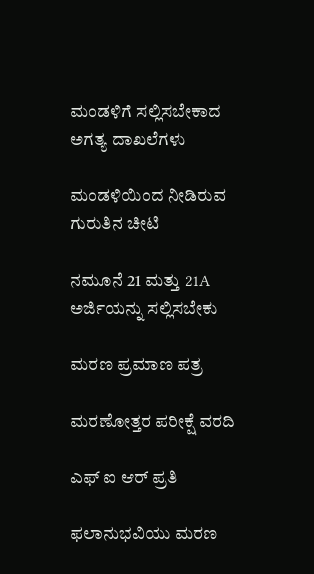ಮಂಡಳಿಗೆ ಸಲ್ಲಿಸಬೇಕಾದ ಅಗತ್ಯ ದಾಖಲೆಗಳು

ಮಂಡಳಿಯಿಂದ ನೀಡಿರುವ ಗುರುತಿನ ಚೀಟಿ

ನಮೂನೆ 21 ಮತ್ತು 21A ಅರ್ಜಿಯನ್ನು ಸಲ್ಲಿಸಬೇಕು

ಮರಣ ಪ್ರಮಾಣ ಪತ್ರ

ಮರಣೋತ್ತರ ಪರೀಕ್ಷೆ ವರದಿ

ಎಫ್ ಐ ಆರ್ ಪ್ರತಿ

ಫಲಾನುಭವಿಯು ಮರಣ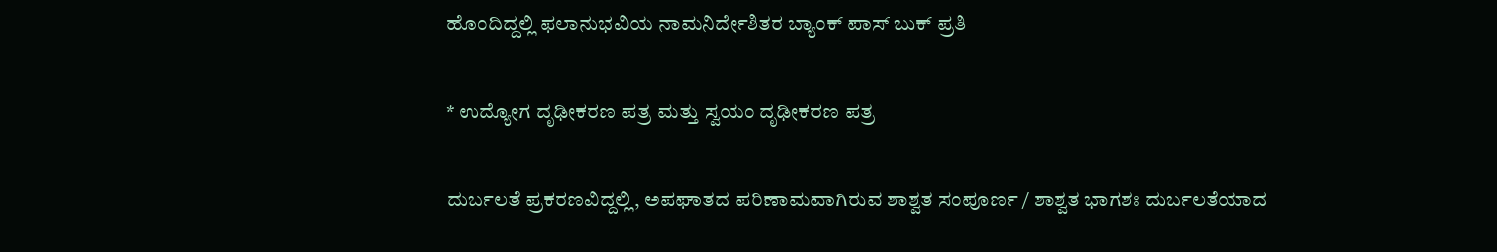ಹೊಂದಿದ್ದಲ್ಲಿ ಫಲಾನುಭವಿಯ ನಾಮನಿರ್ದೇಶಿತರ ಬ್ಯಾಂಕ್ ಪಾಸ್ ಬುಕ್ ಪ್ರತಿ

* ಉದ್ಯೋಗ ದೃಢೀಕರಣ ಪತ್ರ ಮತ್ತು ಸ್ವಯಂ ದೃಢೀಕರಣ ಪತ್ರ

ದುರ್ಬಲತೆ ಪ್ರಕರಣವಿದ್ದಲ್ಲಿ, ಅಪಘಾತದ ಪರಿಣಾಮವಾಗಿರುವ ಶಾಶ್ವತ ಸಂಪೂರ್ಣ / ಶಾಶ್ವತ ಭಾಗಶಃ ದುರ್ಬಲತೆಯಾದ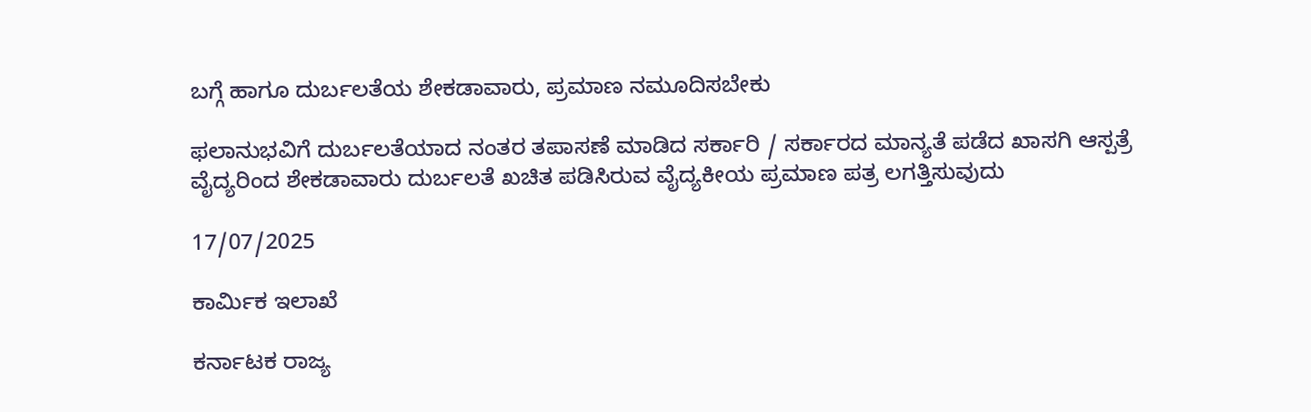ಬಗ್ಗೆ ಹಾಗೂ ದುರ್ಬಲತೆಯ ಶೇಕಡಾವಾರು, ಪ್ರಮಾಣ ನಮೂದಿಸಬೇಕು

ಫಲಾನುಭವಿಗೆ ದುರ್ಬಲತೆಯಾದ ನಂತರ ತಪಾಸಣೆ ಮಾಡಿದ ಸರ್ಕಾರಿ / ಸರ್ಕಾರದ ಮಾನ್ಯತೆ ಪಡೆದ ಖಾಸಗಿ ಆಸ್ಪತ್ರೆ ವೈದ್ಯರಿಂದ ಶೇಕಡಾವಾರು ದುರ್ಬಲತೆ ಖಚಿತ ಪಡಿಸಿರುವ ವೈದ್ಯಕೀಯ ಪ್ರಮಾಣ ಪತ್ರ ಲಗತ್ತಿಸುವುದು

17/07/2025

ಕಾರ್ಮಿಕ ಇಲಾಖೆ

ಕರ್ನಾಟಕ ರಾಜ್ಯ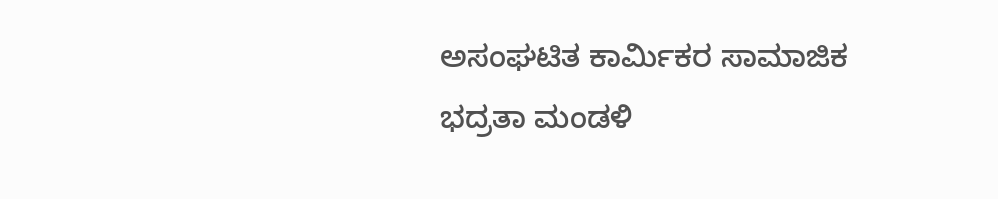ಅಸಂಘಟಿತ ಕಾರ್ಮಿಕರ ಸಾಮಾಜಿಕ ಭದ್ರತಾ ಮಂಡಳಿ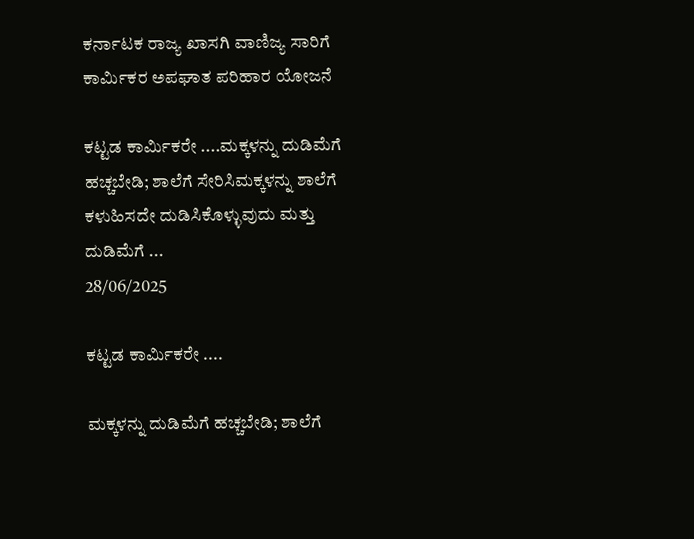ಕರ್ನಾಟಕ ರಾಜ್ಯ ಖಾಸಗಿ ವಾಣಿಜ್ಯ ಸಾರಿಗೆ ಕಾರ್ಮಿಕರ ಅಪಘಾತ ಪರಿಹಾರ ಯೋಜನೆ

ಕಟ್ಟಡ ಕಾರ್ಮಿಕರೇ ....ಮಕ್ಕಳನ್ನು ದುಡಿಮೆಗೆ ಹಚ್ಚಬೇಡಿ; ಶಾಲೆಗೆ ಸೇರಿಸಿಮಕ್ಕಳನ್ನು ಶಾಲೆಗೆ ಕಳುಹಿಸದೇ ದುಡಿಸಿಕೊಳ್ಳುವುದು ಮತ್ತು ದುಡಿಮೆಗೆ ...
28/06/2025

ಕಟ್ಟಡ ಕಾರ್ಮಿಕರೇ ....

ಮಕ್ಕಳನ್ನು ದುಡಿಮೆಗೆ ಹಚ್ಚಬೇಡಿ; ಶಾಲೆಗೆ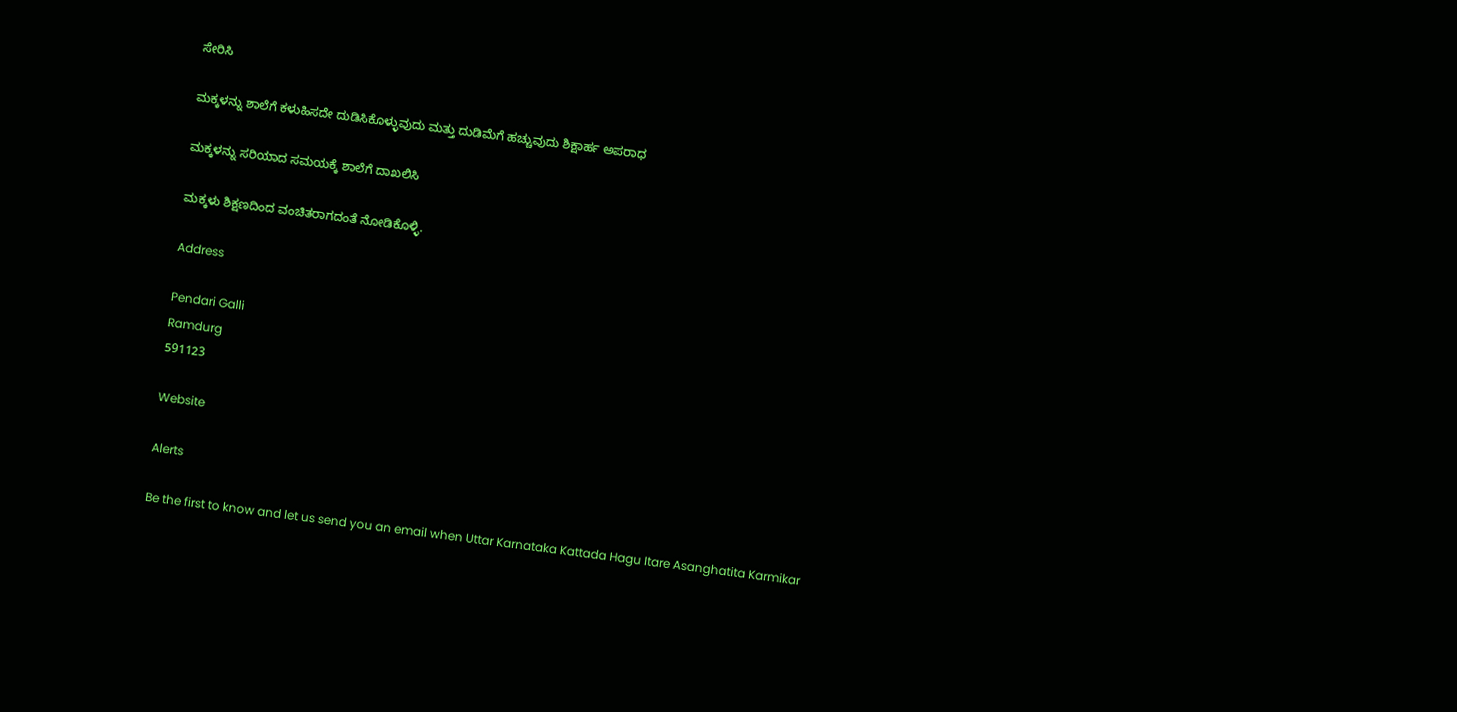ಸೇರಿಸಿ

ಮಕ್ಕಳನ್ನು ಶಾಲೆಗೆ ಕಳುಹಿಸದೇ ದುಡಿಸಿಕೊಳ್ಳುವುದು ಮತ್ತು ದುಡಿಮೆಗೆ ಹಚ್ಚುವುದು ಶಿಕ್ಷಾರ್ಹ ಅಪರಾಧ

ಮಕ್ಕಳನ್ನು ಸರಿಯಾದ ಸಮಯಕ್ಕೆ ಶಾಲೆಗೆ ದಾಖಲಿಸಿ

ಮಕ್ಕಳು ಶಿಕ್ಷಣದಿಂದ ವಂಚಿತರಾಗದಂತೆ ನೋಡಿಕೊಳ್ಳಿ.

Address

Pendari Galli
Ramdurg
591123

Website

Alerts

Be the first to know and let us send you an email when Uttar Karnataka Kattada Hagu Itare Asanghatita Karmikar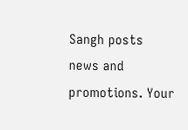Sangh posts news and promotions. Your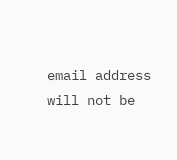email address will not be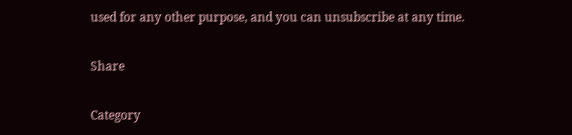used for any other purpose, and you can unsubscribe at any time.

Share

Category